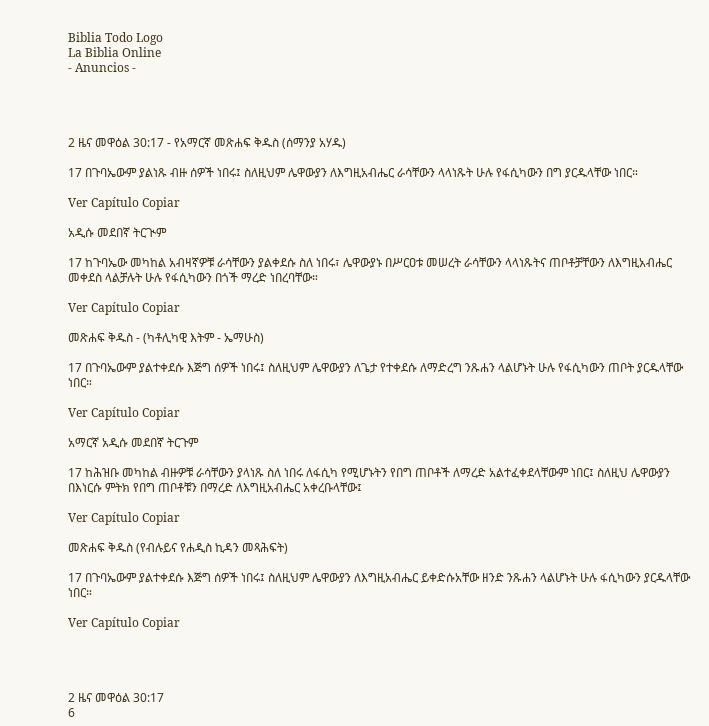Biblia Todo Logo
La Biblia Online
- Anuncios -




2 ዜና መዋዕል 30:17 - የአማርኛ መጽሐፍ ቅዱስ (ሰማንያ አሃዱ)

17 በጉባኤውም ያልነጹ ብዙ ሰዎች ነበሩ፤ ስለዚህም ሌዋውያን ለእግዚአብሔር ራሳቸውን ላላነጹት ሁሉ የፋሲካውን በግ ያርዱላቸው ነበር።

Ver Capítulo Copiar

አዲሱ መደበኛ ትርጒም

17 ከጉባኤው መካከል አብዛኛዎቹ ራሳቸውን ያልቀደሱ ስለ ነበሩ፣ ሌዋውያኑ በሥርዐቱ መሠረት ራሳቸውን ላላነጹትና ጠቦቶቻቸውን ለእግዚአብሔር መቀደስ ላልቻሉት ሁሉ የፋሲካውን በጎች ማረድ ነበረባቸው።

Ver Capítulo Copiar

መጽሐፍ ቅዱስ - (ካቶሊካዊ እትም - ኤማሁስ)

17 በጉባኤውም ያልተቀደሱ እጅግ ሰዎች ነበሩ፤ ስለዚህም ሌዋውያን ለጌታ የተቀደሱ ለማድረግ ንጹሐን ላልሆኑት ሁሉ የፋሲካውን ጠቦት ያርዱላቸው ነበር።

Ver Capítulo Copiar

አማርኛ አዲሱ መደበኛ ትርጉም

17 ከሕዝቡ መካከል ብዙዎቹ ራሳቸውን ያላነጹ ስለ ነበሩ ለፋሲካ የሚሆኑትን የበግ ጠቦቶች ለማረድ አልተፈቀደላቸውም ነበር፤ ስለዚህ ሌዋውያን በእነርሱ ምትክ የበግ ጠቦቶቹን በማረድ ለእግዚአብሔር አቀረቡላቸው፤

Ver Capítulo Copiar

መጽሐፍ ቅዱስ (የብሉይና የሐዲስ ኪዳን መጻሕፍት)

17 በጉባኤውም ያልተቀደሱ እጅግ ሰዎች ነበሩ፤ ስለዚህም ሌዋውያን ለእግዚአብሔር ይቀድሱአቸው ዘንድ ንጹሐን ላልሆኑት ሁሉ ፋሲካውን ያርዱላቸው ነበር።

Ver Capítulo Copiar




2 ዜና መዋዕል 30:17
6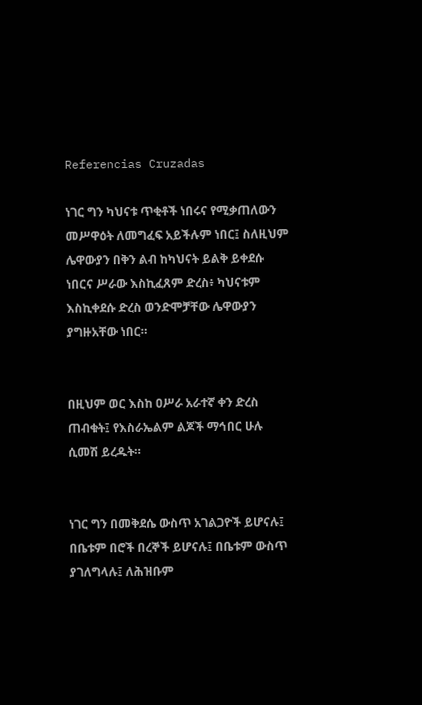Referencias Cruzadas

ነገር ግን ካህናቱ ጥቂቶች ነበሩና የሚቃጠለውን መሥዋዕት ለመግፈፍ አይችሉም ነበር፤ ስለዚህም ሌዋውያን በቅን ልብ ከካህናት ይልቅ ይቀደሱ ነበርና ሥራው እስኪፈጸም ድረስ፥ ካህናቱም እስኪቀደሱ ድረስ ወንድሞቻቸው ሌዋውያን ያግዙአቸው ነበር።


በዚህም ወር እስከ ዐሥራ አራተኛ ቀን ድረስ ጠብቁት፤ የእስራኤልም ልጆች ማኅበር ሁሉ ሲመሽ ይረዱት።


ነገር ግን በመቅደሴ ውስጥ አገልጋዮች ይሆናሉ፤ በቤቱም በሮች በረኞች ይሆናሉ፤ በቤቱም ውስጥ ያገለግላሉ፤ ለሕዝቡም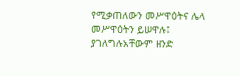የሚቃጠለውን መሥዋዕትና ሌላ መሥዋዕትን ይሠዋሉ፤ ያገለግሉአቸውም ዘንድ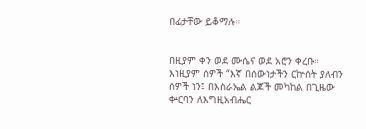በፊታቸው ይቆማሉ።


በዚያም ቀን ወደ ሙሴና ወደ አሮን ቀረቡ። እነዚያም ሰዎች “እኛ በሰውነታችን ርኵሰት ያለብን ሰዎች ነን፤ በእስራኤል ልጆች መካከል በጊዜው ቍርባን ለእግዚአብሔር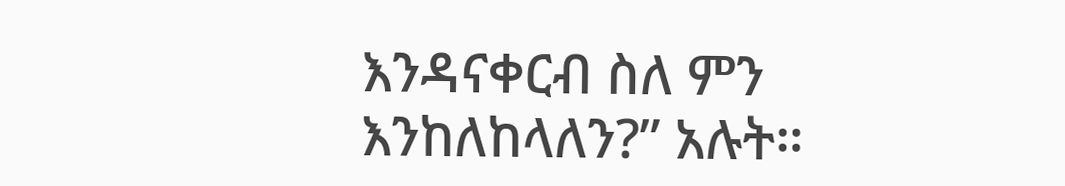እንዳናቀርብ ስለ ምን እንከለከላለን?” አሉት።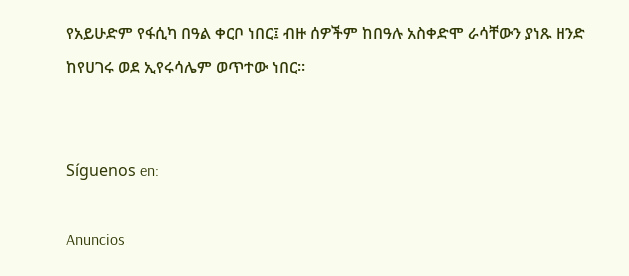የአይሁድም የፋሲካ በዓል ቀርቦ ነበር፤ ብዙ ሰዎችም ከበዓሉ አስቀድሞ ራሳቸውን ያነጹ ዘንድ ከየሀገሩ ወደ ኢየሩሳሌም ወጥተው ነበር።


Síguenos en:

Anuncios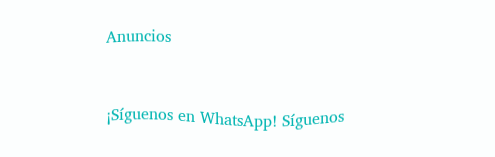Anuncios


¡Síguenos en WhatsApp! Síguenos